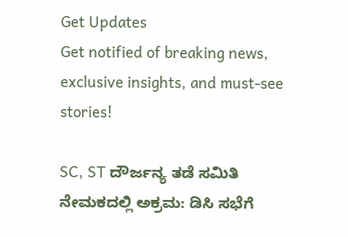Get Updates
Get notified of breaking news, exclusive insights, and must-see stories!

SC, ST ದೌರ್ಜನ್ಯ ತಡೆ ಸಮಿತಿ ನೇಮಕದಲ್ಲಿ ಅಕ್ರಮ: ಡಿಸಿ ಸಭೆಗೆ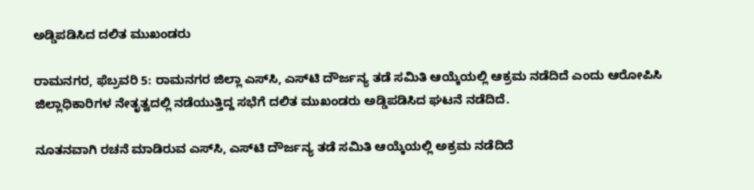ಅಡ್ಡಿಪಡಿಸಿದ ದಲಿತ ಮುಖಂಡರು

ರಾಮನಗರ, ಫೆಬ್ರವರಿ 5: ರಾಮನಗರ ಜಿಲ್ಲಾ ಎಸ್‌ಸಿ, ಎಸ್‌ಟಿ ದೌರ್ಜನ್ಯ ತಡೆ ಸಮಿತಿ ಆಯ್ಕೆಯಲ್ಲಿ ಆಕ್ರಮ ನಡೆದಿದೆ ಎಂದು ಆರೋಪಿಸಿ ಜಿಲ್ಲಾಧಿಕಾರಿಗಳ ನೇತೃತ್ವದಲ್ಲಿ ನಡೆಯುತ್ತಿದ್ದ ಸಭೆಗೆ ದಲಿತ ಮುಖಂಡರು ಅಡ್ಡಿಪಡಿಸಿದ ಘಟನೆ ನಡೆದಿದೆ.

ನೂತನವಾಗಿ ರಚನೆ ಮಾಡಿರುವ ಎಸ್‌ಸಿ, ಎಸ್‌ಟಿ ದೌರ್ಜನ್ಯ ತಡೆ ಸಮಿತಿ ಆಯ್ಕೆಯಲ್ಲಿ ಅಕ್ರಮ ನಡೆದಿದೆ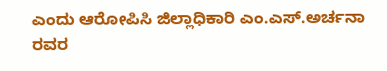ಎಂದು ಆರೋಪಿಸಿ ಜಿಲ್ಲಾಧಿಕಾರಿ ಎಂ.ಎಸ್.ಅರ್ಚನಾ ರವರ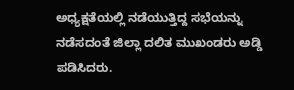ಅಧ್ಯಕ್ಷತೆಯಲ್ಲಿ ನಡೆಯುತ್ತಿದ್ದ ಸಭೆಯನ್ನು ನಡೆಸದಂತೆ ಜಿಲ್ಲಾ ದಲಿತ ಮುಖಂಡರು ಅಡ್ಡಿ ಪಡಿಸಿದರು.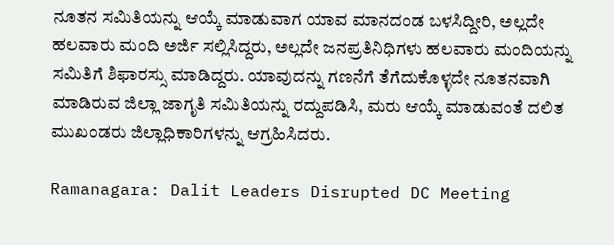ನೂತನ ಸಮಿತಿಯನ್ನು ಆಯ್ಕೆ ಮಾಡುವಾಗ ಯಾವ ಮಾನದಂಡ ಬಳಸಿದ್ದೀರಿ, ಅಲ್ಲದೇ ಹಲವಾರು ಮಂದಿ ಅರ್ಜಿ ಸಲ್ಲಿಸಿದ್ದರು‌, ಅಲ್ಲದೇ ಜನಪ್ರತಿನಿಧಿಗಳು ಹಲವಾರು ಮಂದಿಯನ್ನು ಸಮಿತಿಗೆ ಶಿಫಾರಸ್ಸು ಮಾಡಿದ್ದರು. ಯಾವುದನ್ನು ಗಣನೆಗೆ ತೆಗೆದುಕೊಳ್ಳದೇ ನೂತನವಾಗಿ ಮಾಡಿರುವ ಜಿಲ್ಲಾ ಜಾಗೃತಿ ಸಮಿತಿಯನ್ನು ರದ್ದುಪಡಿಸಿ, ಮರು ಆಯ್ಕೆ ಮಾಡುವಂತೆ ದಲಿತ ಮುಖಂಡರು ಜಿಲ್ಲಾಧಿಕಾರಿಗಳನ್ನು ಆಗ್ರಹಿಸಿದರು.

Ramanagara: Dalit Leaders Disrupted DC Meeting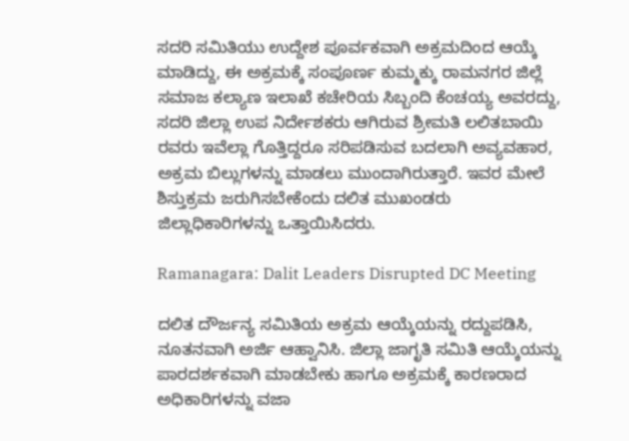ಸದರಿ ಸಮಿತಿಯು ಉದ್ದೇಶ ಪೂರ್ವಕವಾಗಿ ಅಕ್ರಮದಿಂದ ಆಯ್ಕೆ ಮಾಡಿದ್ದು, ಈ ಅಕ್ರಮಕ್ಕೆ ಸಂಪೂರ್ಣ ಕುಮ್ಮಕ್ಕು ರಾಮನಗರ ಜಿಲ್ಲೆ ಸಮಾಜ ಕಲ್ಯಾಣ ಇಲಾಖೆ ಕಚೇರಿಯ ಸಿಬ್ಬಂದಿ ಕೆಂಚಯ್ಯ ಅವರದ್ದು, ಸದರಿ ಜಿಲ್ಲಾ ಉಪ ನಿರ್ದೇಶಕರು ಆಗಿರುವ ಶ್ರೀಮತಿ ಲಲಿತಬಾಯಿ ರವರು ಇವೆಲ್ಲಾ ಗೊತ್ತಿದ್ದರೂ ಸರಿಪಡಿಸುವ ಬದಲಾಗಿ ಅವ್ಯವಹಾರ, ಅಕ್ರಮ ಬಿಲ್ಲುಗಳನ್ನು ಮಾಡಲು ಮುಂದಾಗಿರುತ್ತಾರೆ. ಇವರ ಮೇಲೆ ಶಿಸ್ತುಕ್ರಮ ಜರುಗಿಸಬೇಕೆಂದು ದಲಿತ ಮುಖಂಡರು ಜಿಲ್ಲಾಧಿಕಾರಿಗಳನ್ನು ಒತ್ತಾಯಿಸಿದರು.

Ramanagara: Dalit Leaders Disrupted DC Meeting

ದಲಿತ ದೌರ್ಜನ್ಯ ಸಮಿತಿಯ ಅಕ್ರಮ ಆಯ್ಕೆಯನ್ನು ರದ್ದುಪಡಿಸಿ, ನೂತನವಾಗಿ ಅರ್ಜಿ ಆಹ್ವಾನಿಸಿ. ಜಿಲ್ಲಾ ಜಾಗೃತಿ ಸಮಿತಿ ಆಯ್ಕೆಯನ್ನು ಪಾರದರ್ಶಕವಾಗಿ ಮಾಡಬೇಕು ಹಾಗೂ ಅಕ್ರಮಕ್ಕೆ ಕಾರಣರಾದ ಅಧಿಕಾರಿಗಳನ್ನು ವಜಾ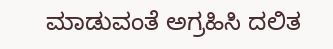ಮಾಡುವಂತೆ ಅಗ್ರಹಿಸಿ ದಲಿತ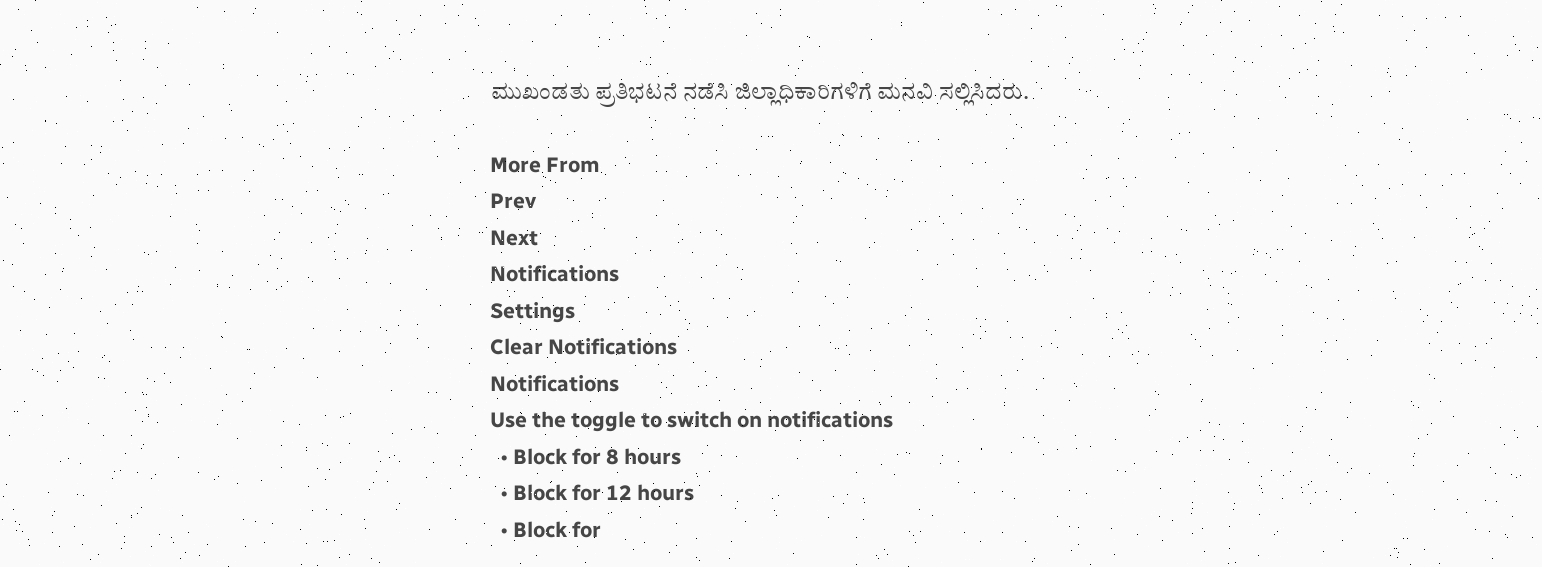ಮುಖಂಡತು ಪ್ರತಿಭಟನೆ ನಡೆಸಿ ಜಿಲ್ಲಾಧಿಕಾರಿಗಳಿಗೆ ಮನವಿ ಸಲ್ಲಿಸಿದರು.

More From
Prev
Next
Notifications
Settings
Clear Notifications
Notifications
Use the toggle to switch on notifications
  • Block for 8 hours
  • Block for 12 hours
  • Block for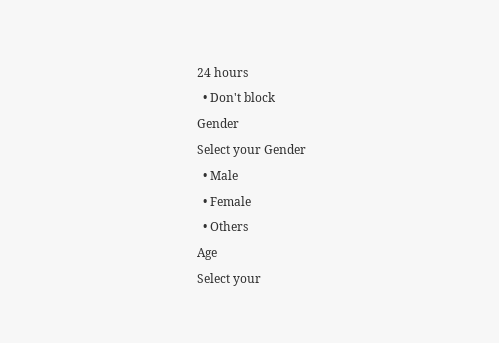24 hours
  • Don't block
Gender
Select your Gender
  • Male
  • Female
  • Others
Age
Select your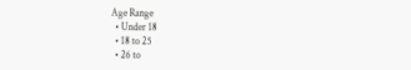Age Range
  • Under 18
  • 18 to 25
  • 26 to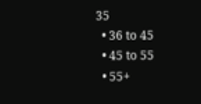35
  • 36 to 45
  • 45 to 55
  • 55+